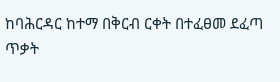ከባሕርዳር ከተማ በቅርብ ርቀት በተፈፀመ ደፈጣ ጥቃት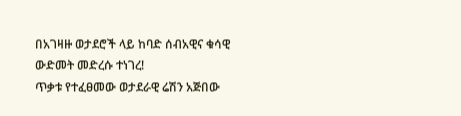በአገዛዙ ወታደሮች ላይ ከባድ ሰብአዊና ቁሳዊ ውድመት መድረሱ ተነገረ!
ጥቃቱ የተፈፀመው ወታደራዊ ሬሽን አጅበው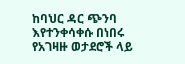ከባህር ዳር ጭንባ እየተንቀሳቀሱ በነበሩ የአገዛዙ ወታደሮች ላይ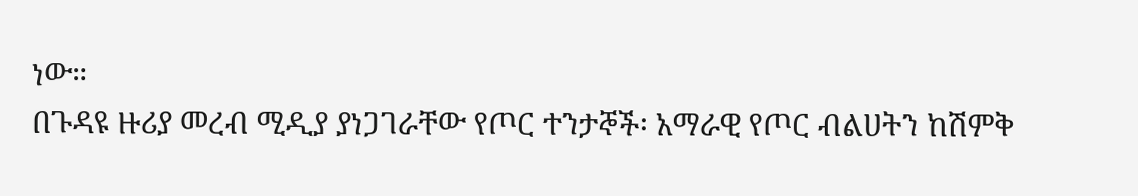ነው።
በጉዳዩ ዙሪያ መረብ ሚዲያ ያነጋገራቸው የጦር ተንታኞች፡ አማራዊ የጦር ብልሀትን ከሽምቅ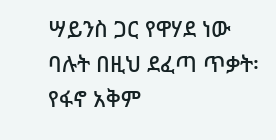ሣይንስ ጋር የዋሃደ ነው ባሉት በዚህ ደፈጣ ጥቃት፡ የፋኖ አቅም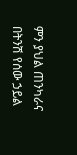ምን ያህል ጠንካራና በትንሽ የሰው ኃይል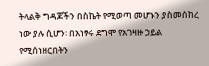ትላልቅ ግዳጆችን በስኬት የሚወጣ መሆኑን ያስመሰከረ ነው ያሉ ሲሆን፡ በአነፃሩ ደግሞ የአገዛዙ ኃይል የሚሰነዘርበትን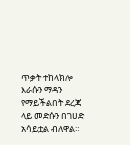ጥቃት ተከላክሎ እራሱን ማዳን የማይችልበት ደረጃ ላይ መድሱን በገሀድ አሳይቷል ብለዋል።